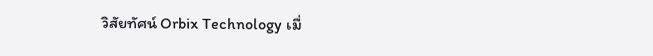วิสัยทัศน์ Orbix Technology เมื่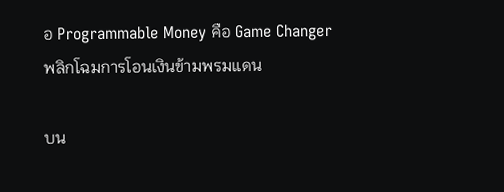อ Programmable Money คือ Game Changer พลิกโฉมการโอนเงินข้ามพรมแดน

บน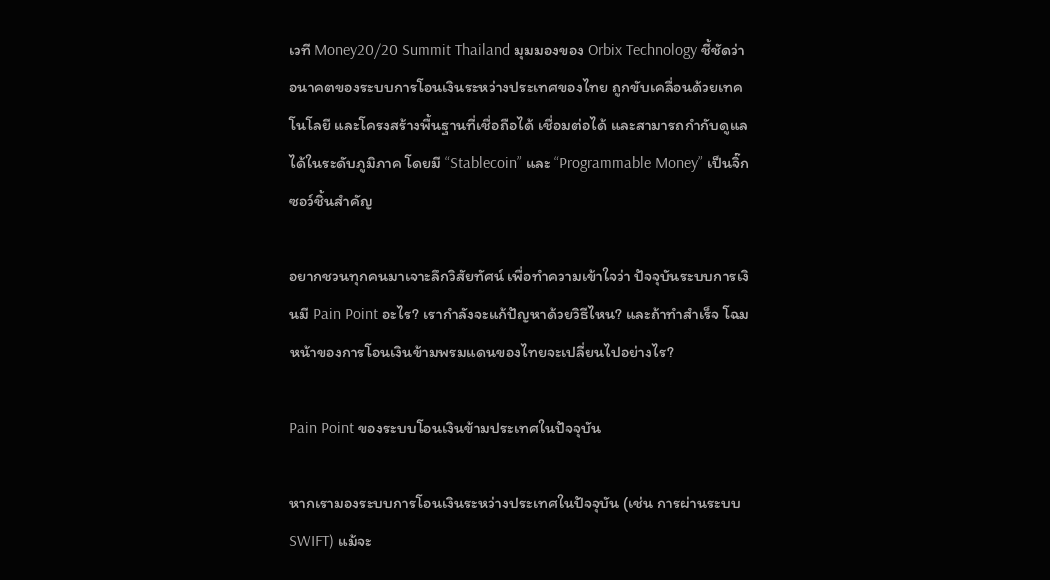เวที Money20/20 Summit Thailand มุมมองของ Orbix Technology ชี้ชัดว่า อนาคตของระบบการโอนเงินระหว่างประเทศของไทย ถูกขับเคลื่อนด้วยเทคโนโลยี และโครงสร้างพื้นฐานที่เชื่อถือได้ เชื่อมต่อได้ และสามารถกำกับดูแลได้ในระดับภูมิภาค โดยมี “Stablecoin” และ “Programmable Money” เป็นจิ๊กซอว์ชิ้นสำคัญ

อยากชวนทุกคนมาเจาะลึกวิสัยทัศน์ เพื่อทำความเข้าใจว่า ปัจจุบันระบบการเงินมี Pain Point อะไร? เรากำลังจะแก้ปัญหาด้วยวิธีไหน? และถ้าทำสำเร็จ โฉมหน้าของการโอนเงินข้ามพรมแดนของไทยจะเปลี่ยนไปอย่างไร?

Pain Point ของระบบโอนเงินข้ามประเทศในปัจจุบัน

หากเรามองระบบการโอนเงินระหว่างประเทศในปัจจุบัน (เช่น การผ่านระบบ SWIFT) แม้จะ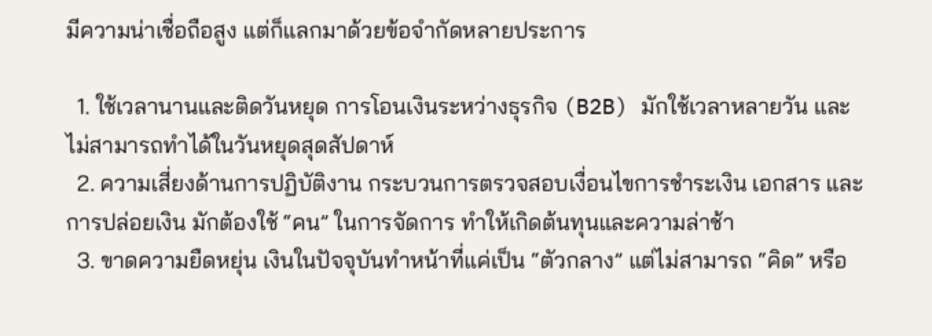มีความน่าเชื่อถือสูง แต่ก็แลกมาด้วยข้อจำกัดหลายประการ

  1. ใช้เวลานานและติดวันหยุด การโอนเงินระหว่างธุรกิจ (B2B) มักใช้เวลาหลายวัน และไม่สามารถทำได้ในวันหยุดสุดสัปดาห์
  2. ความเสี่ยงด้านการปฏิบัติงาน กระบวนการตรวจสอบเงื่อนไขการชำระเงิน เอกสาร และการปล่อยเงิน มักต้องใช้ “คน” ในการจัดการ ทำให้เกิดต้นทุนและความล่าช้า
  3. ขาดความยืดหยุ่น เงินในปัจจุบันทำหน้าที่แค่เป็น “ตัวกลาง” แต่ไม่สามารถ “คิด” หรือ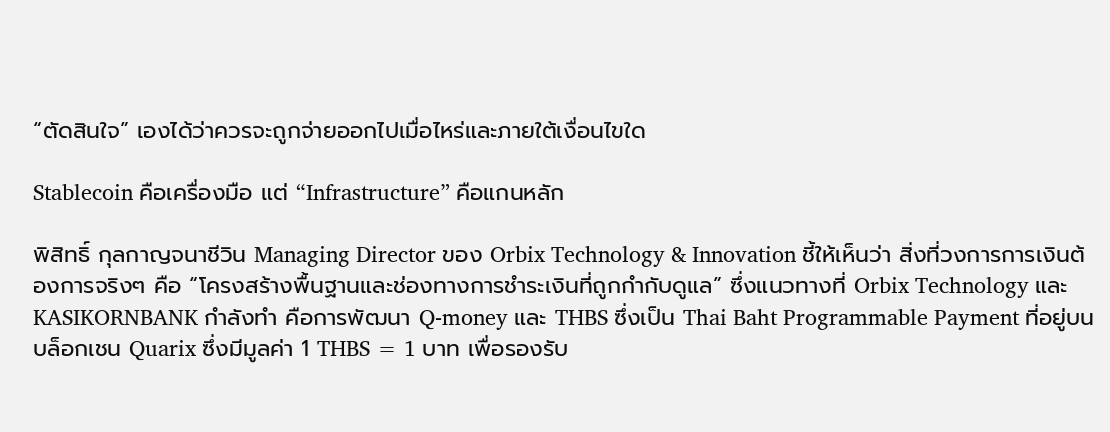“ตัดสินใจ” เองได้ว่าควรจะถูกจ่ายออกไปเมื่อไหร่และภายใต้เงื่อนไขใด

Stablecoin คือเครื่องมือ แต่ “Infrastructure” คือแกนหลัก

พิสิทธิ์ กุลกาญจนาชีวิน Managing Director ของ Orbix Technology & Innovation ชี้ให้เห็นว่า สิ่งที่วงการการเงินต้องการจริงๆ คือ “โครงสร้างพื้นฐานและช่องทางการชำระเงินที่ถูกกำกับดูแล” ซึ่งแนวทางที่ Orbix Technology และ KASIKORNBANK กำลังทำ คือการพัฒนา Q-money และ THBS ซึ่งเป็น Thai Baht Programmable Payment ที่อยู่บนบล็อกเชน Quarix ซึ่งมีมูลค่า 1 THBS = 1 บาท เพื่อรองรับ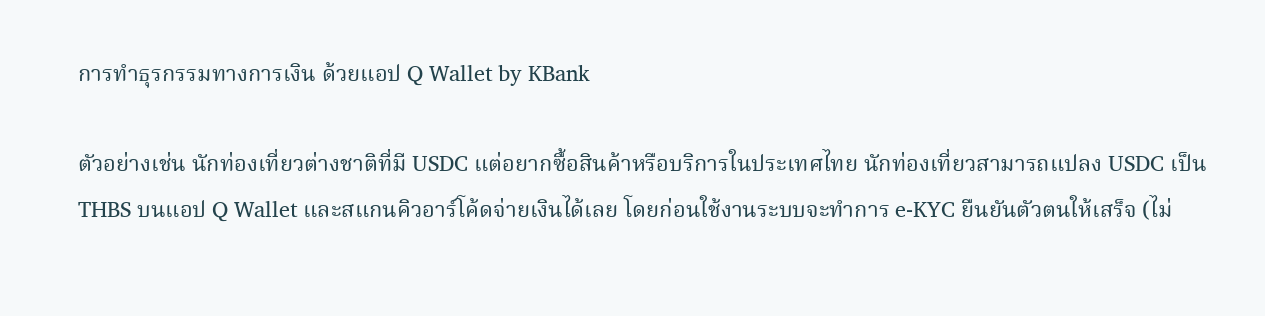การทำธุรกรรมทางการเงิน ด้วยแอป Q Wallet by KBank

ตัวอย่างเช่น นักท่องเที่ยวต่างชาติที่มี USDC แต่อยากซื้อสินค้าหรือบริการในประเทศไทย นักท่องเที่ยวสามารถแปลง USDC เป็น THBS บนแอป Q Wallet และสแกนคิวอาร์โค้ดจ่ายเงินได้เลย โดยก่อนใช้งานระบบจะทำการ e-KYC ยืนยันตัวตนให้เสร็จ (ไม่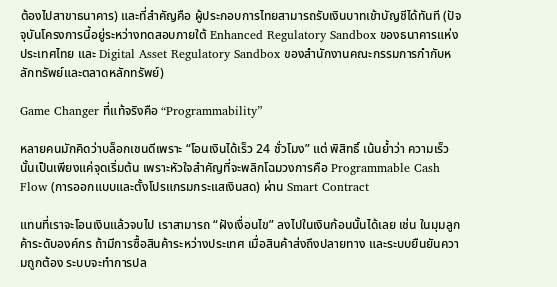ต้องไปสาขาธนาคาร) และที่สำคัญคือ ผู้ประกอบการไทยสามารถรับเงินบาทเข้าบัญชีได้ทันที (ปัจจุบันโครงการนี้อยู่ระหว่างทดสอบภายใต้ Enhanced Regulatory Sandbox ของธนาคารแห่งประเทศไทย และ Digital Asset Regulatory Sandbox ของสำนักงานคณะกรรมการกำกับหลักทรัพย์และตลาดหลักทรัพย์)

Game Changer ที่แท้จริงคือ “Programmability”

หลายคนมักคิดว่าบล็อกเชนดีเพราะ “โอนเงินได้เร็ว 24 ชั่วโมง” แต่ พิสิทธิ์ เน้นย้ำว่า ความเร็วนั้นเป็นเพียงแค่จุดเริ่มต้น เพราะหัวใจสำคัญที่จะพลิกโฉมวงการคือ Programmable Cash Flow (การออกแบบและตั้งโปรแกรมกระแสเงินสด) ผ่าน Smart Contract

แทนที่เราจะโอนเงินแล้วจบไป เราสามารถ “ฝังเงื่อนไข” ลงไปในเงินก้อนนั้นได้เลย เช่น ในมุมลูกค้าระดับองค์กร ถ้ามีการซื้อสินค้าระหว่างประเทศ เมื่อสินค้าส่งถึงปลายทาง และระบบยืนยันความถูกต้อง ระบบจะทำการปล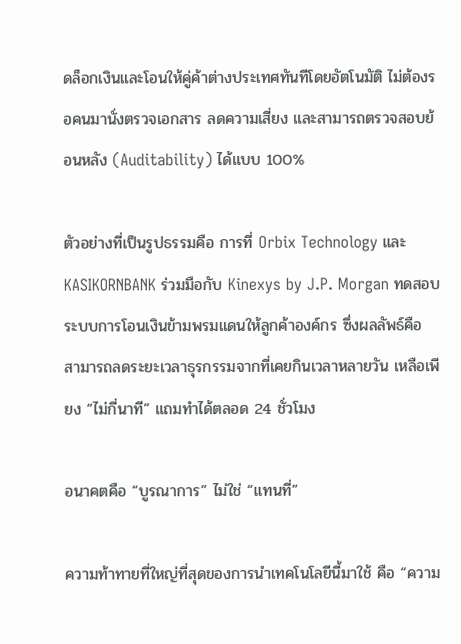ดล็อกเงินและโอนให้คู่ค้าต่างประเทศทันทีโดยอัตโนมัติ ไม่ต้องรอคนมานั่งตรวจเอกสาร ลดความเสี่ยง และสามารถตรวจสอบย้อนหลัง (Auditability) ได้แบบ 100%

ตัวอย่างที่เป็นรูปธรรมคือ การที่ Orbix Technology และ KASIKORNBANK ร่วมมือกับ Kinexys by J.P. Morgan ทดสอบระบบการโอนเงินข้ามพรมแดนให้ลูกค้าองค์กร ซึ่งผลลัพธ์คือ สามารถลดระยะเวลาธุรกรรมจากที่เคยกินเวลาหลายวัน เหลือเพียง “ไม่กี่นาที” แถมทำได้ตลอด 24 ชั่วโมง

อนาคตคือ “บูรณาการ” ไม่ใช่ “แทนที่”

ความท้าทายที่ใหญ่ที่สุดของการนำเทคโนโลยีนี้มาใช้ คือ “ความ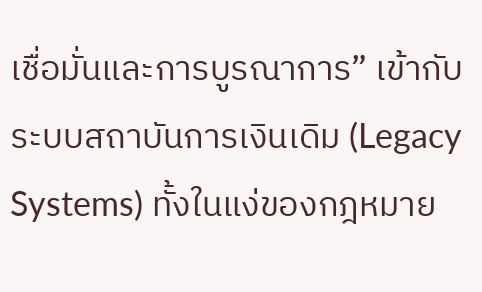เชื่อมั่นและการบูรณาการ” เข้ากับระบบสถาบันการเงินเดิม (Legacy Systems) ทั้งในแง่ของกฎหมาย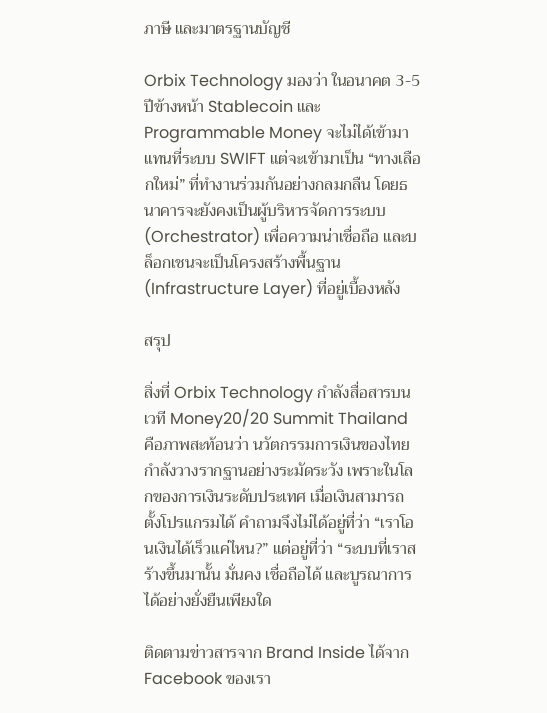ภาษี และมาตรฐานบัญชี

Orbix Technology มองว่า ในอนาคต 3-5 ปีข้างหน้า Stablecoin และ Programmable Money จะไม่ได้เข้ามาแทนที่ระบบ SWIFT แต่จะเข้ามาเป็น “ทางเลือกใหม่” ที่ทำงานร่วมกันอย่างกลมกลืน โดยธนาคารจะยังคงเป็นผู้บริหารจัดการระบบ (Orchestrator) เพื่อความน่าเชื่อถือ และบล็อกเชนจะเป็นโครงสร้างพื้นฐาน (Infrastructure Layer) ที่อยู่เบื้องหลัง

สรุป

สิ่งที่ Orbix Technology กำลังสื่อสารบนเวที Money20/20 Summit Thailand คือภาพสะท้อนว่า นวัตกรรมการเงินของไทย กำลังวางรากฐานอย่างระมัดระวัง เพราะในโลกของการเงินระดับประเทศ เมื่อเงินสามารถตั้งโปรแกรมได้ คำถามจึงไม่ได้อยู่ที่ว่า “เราโอนเงินได้เร็วแค่ไหน?” แต่อยู่ที่ว่า “ระบบที่เราสร้างขึ้นมานั้น มั่นคง เชื่อถือได้ และบูรณาการได้อย่างยั่งยืนเพียงใด

ติดตามข่าวสารจาก Brand Inside ได้จาก Facebook ของเรา